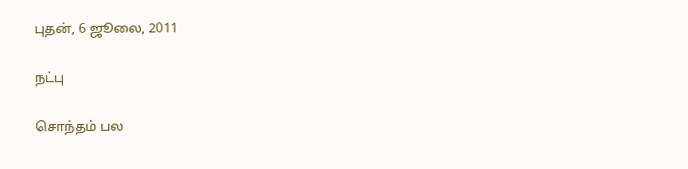புதன், 6 ஜூலை, 2011

நட்பு

சொந்தம் பல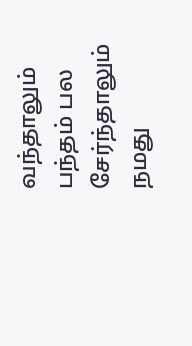வந்தாலும் பந்தம் பல சேர்ந்தாலும் நமது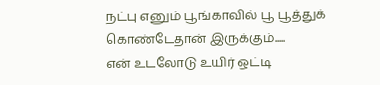நட்பு எனும் பூங்காவில் பூ பூத்துக் கொண்டேதான் இருக்கும்.....
என் உடலோடு உயிர் ஒட்டி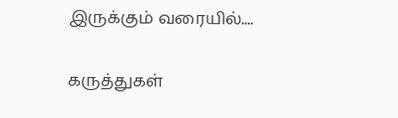இருக்கும் வரையில்....


கருத்துகள்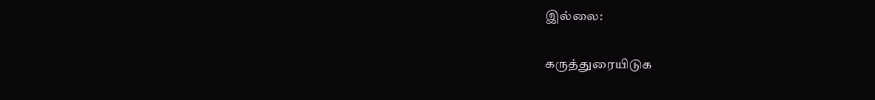இல்லை:

கருத்துரையிடுக